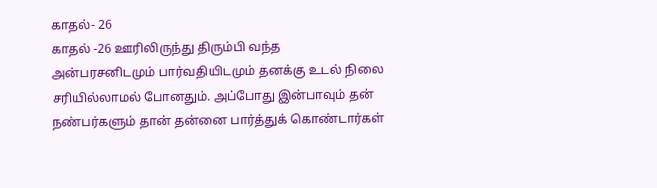காதல்- 26
காதல் -26 ஊரிலிருந்து திரும்பி வந்த அன்பரசனிடமும் பார்வதியிடமும் தனக்கு உடல் நிலை சரியில்லாமல் போனதும். அப்போது இன்பாவும் தன் நண்பர்களும் தான் தன்னை பார்த்துக் கொண்டார்கள்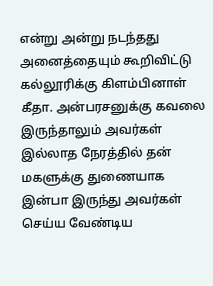என்று அன்று நடந்தது அனைத்தையும் கூறிவிட்டு கல்லூரிக்கு கிளம்பினாள் கீதா. அன்பரசனுக்கு கவலை இருந்தாலும் அவர்கள் இல்லாத நேரத்தில் தன் மகளுக்கு துணையாக இன்பா இருந்து அவர்கள் செய்ய வேண்டிய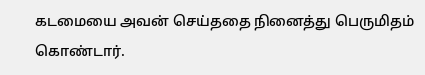கடமையை அவன் செய்ததை நினைத்து பெருமிதம் கொண்டார்.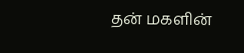தன் மகளின்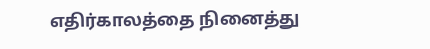எதிர்காலத்தை நினைத்து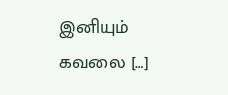இனியும் கவலை […]